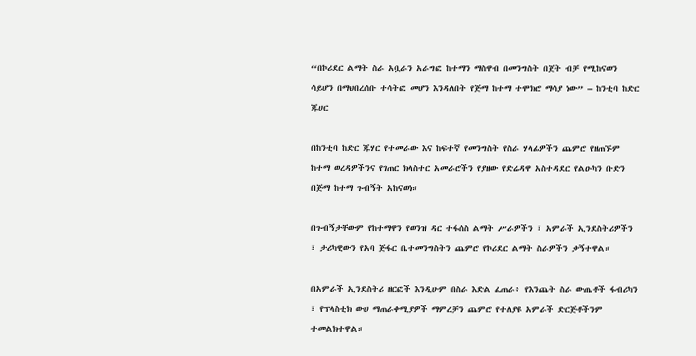“በኮሪደር ልማት ስራ አቧራን አራግፎ ከተማን ማስዋብ በመንግስት በጀት ብቻ የሚከናወን ሳይሆን በማህበረሰቡ ተሳትፎ መሆን እንዳለበት የጅማ ከተማ ተሞክሮ ማሳያ ነው” – ከንቲባ ከድር ጁሀር

በከንቲባ ከድር ጁሃር የተመራው እና ከፍተኛ የመንግስት የስራ ሃላፊዎችን ጨምሮ የዘጠኙም ከተማ ወረዳዎችንና የገጠር ክላስተር አመራሮችን የያዘው የድሬዳዋ አስተዳደር የልዑካን ቡድን በጅማ ከተማ ጉብኝት አከናወነ።

በጉብኝታቸውም የከተማዋን የወንዝ ዳር ተፋሰስ ልማት ሥራዎችን ፣ አምራች ኢንደስትሪዎችን ፣ ታሪካዊውን የአባ ጅፋር ቤተመንግስትን ጨምሮ የኮሪደር ልማት ስራዎችን ቃኝተዋል።

በአምራች ኢንደስትሪ ዘርፎች እንዲሁም በስራ እድል ፈጠራ፥ የእንጨት ስራ ውጤቶች ፋብሪካን ፣ የፕላስቲክ ውሀ ማጠራቀሚያዎች ማምረቻን ጨምሮ የተለያዩ አምራች ድርጅቶችንም ተመልክተዋል።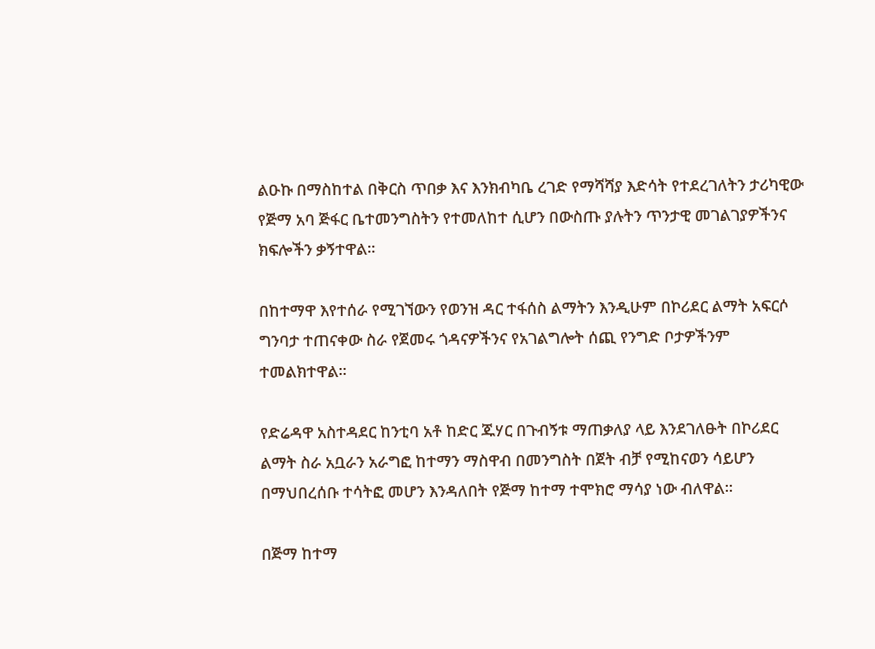ልዑኩ በማስከተል በቅርስ ጥበቃ እና እንክብካቤ ረገድ የማሻሻያ እድሳት የተደረገለትን ታሪካዊው የጅማ አባ ጅፋር ቤተመንግስትን የተመለከተ ሲሆን በውስጡ ያሉትን ጥንታዊ መገልገያዎችንና ክፍሎችን ቃኝተዋል።

በከተማዋ እየተሰራ የሚገኘውን የወንዝ ዳር ተፋሰስ ልማትን እንዲሁም በኮሪደር ልማት አፍርሶ ግንባታ ተጠናቀው ስራ የጀመሩ ጎዳናዎችንና የአገልግሎት ሰጪ የንግድ ቦታዎችንም ተመልክተዋል።

የድሬዳዋ አስተዳደር ከንቲባ አቶ ከድር ጁሃር በጉብኝቱ ማጠቃለያ ላይ እንደገለፁት በኮሪደር ልማት ስራ አቧራን አራግፎ ከተማን ማስዋብ በመንግስት በጀት ብቻ የሚከናወን ሳይሆን በማህበረሰቡ ተሳትፎ መሆን እንዳለበት የጅማ ከተማ ተሞክሮ ማሳያ ነው ብለዋል።

በጅማ ከተማ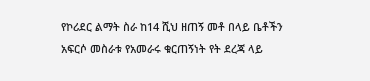የኮሪደር ልማት ስራ ከ14 ሺህ ዘጠኝ መቶ በላይ ቤቶችን አፍርሶ መስራቱ የአመራሩ ቁርጠኝነት የት ደረጃ ላይ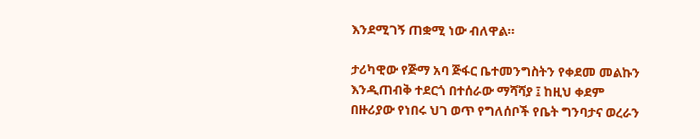እንደሚገኝ ጠቋሚ ነው ብለዋል።

ታሪካዊው የጅማ አባ ጅፋር ቤተመንግስትን የቀደመ መልኩን እንዲጠብቅ ተደርጎ በተሰራው ማሻሻያ ፤ ከዚህ ቀደም በዙሪያው የነበሩ ህገ ወጥ የግለሰቦች የቤት ግንባታና ወረራን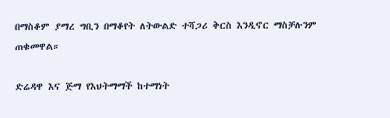በማስቆም ያማረ ግቢን በማቆየት ለትውልድ ተሻጋሪ ቅርስ እንዲኖር ማስቻሉንም ጠቁመዋል።

ድሬዳዋ እና ጅማ የእህትማማች ከተማነት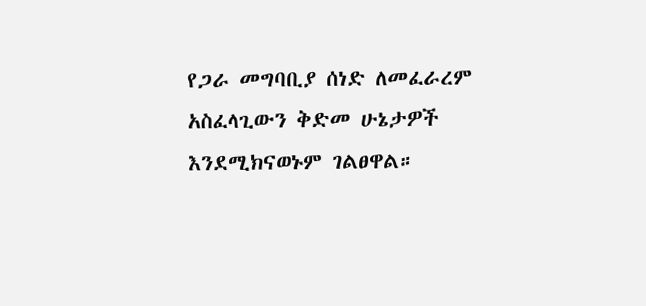የጋራ መግባቢያ ሰነድ ለመፈራረም አስፈላጊውን ቅድመ ሁኔታዎች እንደሚክናወኑም ገልፀዋል።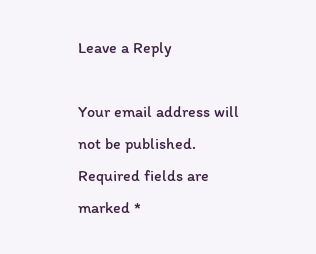Leave a Reply

Your email address will not be published. Required fields are marked *